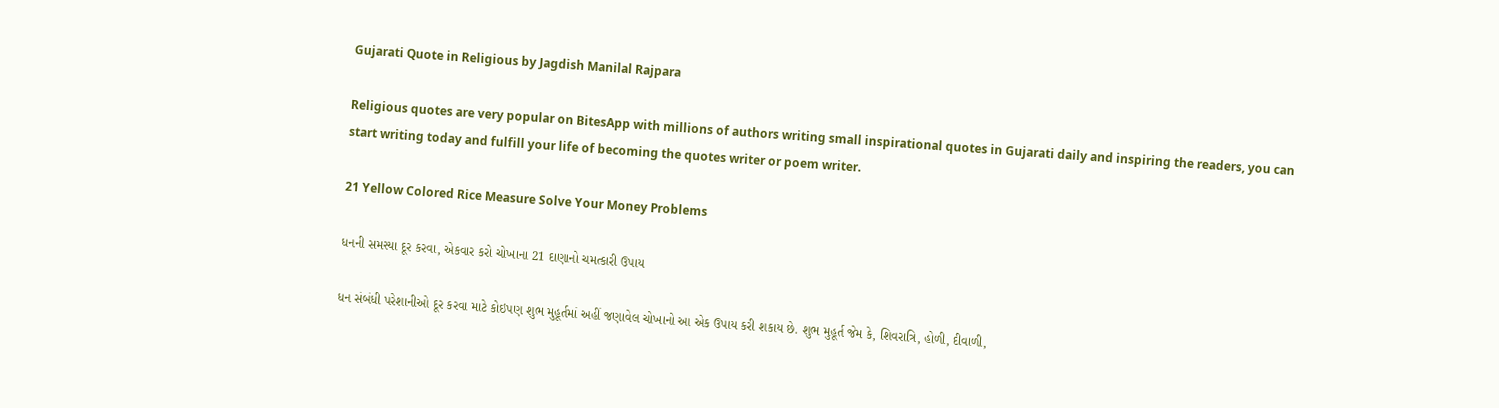Gujarati Quote in Religious by Jagdish Manilal Rajpara

Religious quotes are very popular on BitesApp with millions of authors writing small inspirational quotes in Gujarati daily and inspiring the readers, you can start writing today and fulfill your life of becoming the quotes writer or poem writer.

21 Yellow Colored Rice Measure Solve Your Money Problems

ધનની સમસ્યા દૂર કરવા, એકવાર કરો ચોખાના 21 દાણાનો ચમત્કારી ઉપાય

ધન સંબંધી પરેશાનીઓ દૂર કરવા માટે કોઇપણ શુભ મુહૂર્તમાં અહીં જણાવેલ ચોખાનો આ એક ઉપાય કરી શકાય છે. શુભ મુહૂર્ત જેમ કે, શિવરાત્રિ, હોળી, દીવાળી,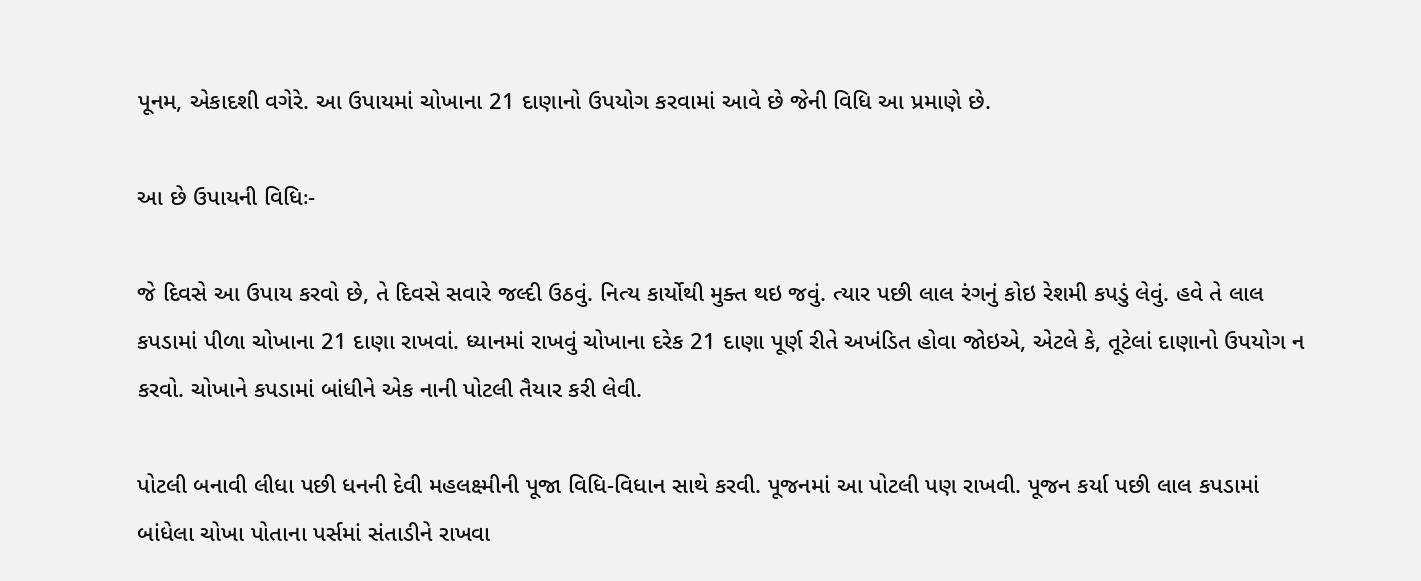પૂનમ, એકાદશી વગેરે. આ ઉપાયમાં ચોખાના 21 દાણાનો ઉપયોગ કરવામાં આવે છે જેની વિધિ આ પ્રમાણે છે.

આ છે ઉપાયની વિધિઃ-

જે દિવસે આ ઉપાય કરવો છે, તે દિવસે સવારે જલ્દી ઉઠવું. નિત્ય કાર્યોથી મુક્ત થઇ જવું. ત્યાર પછી લાલ રંગનું કોઇ રેશમી કપડું લેવું. હવે તે લાલ કપડામાં પીળા ચોખાના 21 દાણા રાખવાં. ધ્યાનમાં રાખવું ચોખાના દરેક 21 દાણા પૂર્ણ રીતે અખંડિત હોવા જોઇએ, એટલે કે, તૂટેલાં દાણાનો ઉપયોગ ન કરવો. ચોખાને કપડામાં બાંધીને એક નાની પોટલી તૈયાર કરી લેવી.

પોટલી બનાવી લીધા પછી ધનની દેવી મહલક્ષ્મીની પૂજા વિધિ-વિધાન સાથે કરવી. પૂજનમાં આ પોટલી પણ રાખવી. પૂજન કર્યા પછી લાલ કપડામાં બાંધેલા ચોખા પોતાના પર્સમાં સંતાડીને રાખવા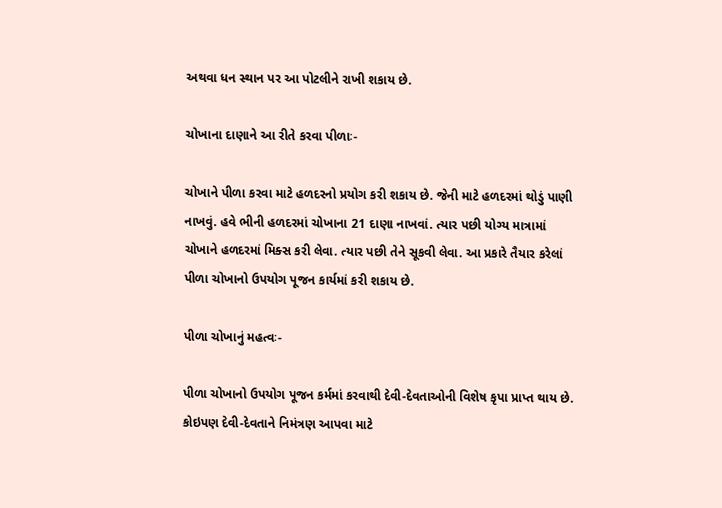અથવા ધન સ્થાન પર આ પોટલીને રાખી શકાય છે.

ચોખાના દાણાને આ રીતે કરવા પીળાઃ-

ચોખાને પીળા કરવા માટે હળદરનો પ્રયોગ કરી શકાય છે. જેની માટે હળદરમાં થોડું પાણી નાખવું. હવે ભીની હળદરમાં ચોખાના 21 દાણા નાખવાં. ત્યાર પછી યોગ્ય માત્રામાં ચોખાને હળદરમાં મિક્સ કરી લેવા. ત્યાર પછી તેને સૂકવી લેવા. આ પ્રકારે તૈયાર કરેલાં પીળા ચોખાનો ઉપયોગ પૂજન કાર્યમાં કરી શકાય છે.

પીળા ચોખાનું મહત્વઃ-

પીળા ચોખાનો ઉપયોગ પૂજન કર્મમાં કરવાથી દેવી-દેવતાઓની વિશેષ કૃપા પ્રાપ્ત થાય છે. કોઇપણ દેવી-દેવતાને નિમંત્રણ આપવા માટે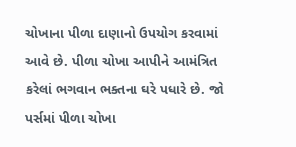ચોખાના પીળા દાણાનો ઉપયોગ કરવામાં આવે છે. પીળા ચોખા આપીને આમંત્રિત કરેલાં ભગવાન ભક્તના ઘરે પધારે છે. જો પર્સમાં પીળા ચોખા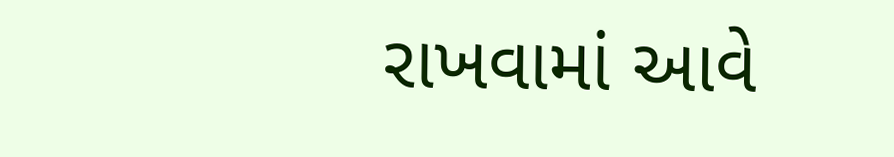રાખવામાં આવે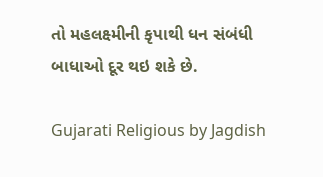તો મહલક્ષ્મીની કૃપાથી ધન સંબંધી બાધાઓ દૂર થઇ શકે છે.

Gujarati Religious by Jagdish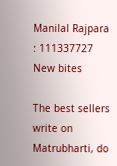Manilal Rajpara : 111337727
New bites

The best sellers write on Matrubharti, do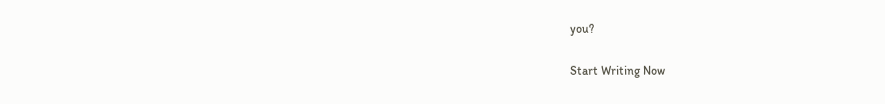you?

Start Writing Now